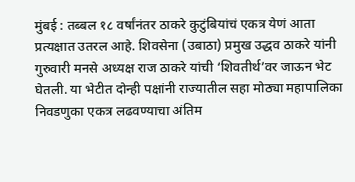मुंबई : तब्बल १८ वर्षांनंतर ठाकरे कुटुंबियांचं एकत्र येणं आता प्रत्यक्षात उतरल आहे. शिवसेना (उबाठा) प्रमुख उद्धव ठाकरे यांनी गुरुवारी मनसे अध्यक्ष राज ठाकरे यांची ‘शिवतीर्थ’वर जाऊन भेट घेतली. या भेटीत दोन्ही पक्षांनी राज्यातील सहा मोठ्या महापालिका निवडणुका एकत्र लढवण्याचा अंतिम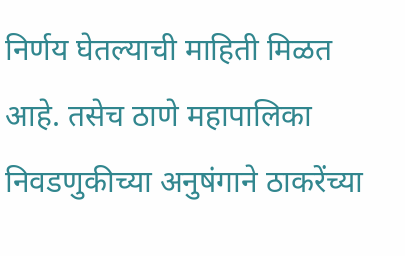निर्णय घेतल्याची माहिती मिळत आहे. तसेच ठाणे महापालिका निवडणुकीच्या अनुषंगाने ठाकरेंच्या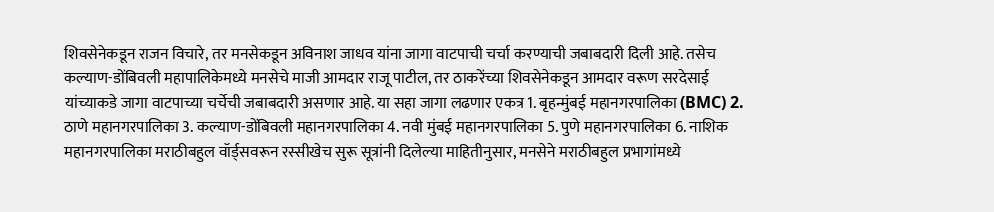शिवसेनेकडून राजन विचारे, तर मनसेकडून अविनाश जाधव यांना जागा वाटपाची चर्चा करण्याची जबाबदारी दिली आहे. तसेच कल्याण-डोंबिवली महापालिकेमध्ये मनसेचे माजी आमदार राजू पाटील, तर ठाकरेंच्या शिवसेनेकडून आमदार वरूण सरदेसाई यांच्याकडे जागा वाटपाच्या चर्चेची जबाबदारी असणार आहे. या सहा जागा लढणार एकत्र 1. बृहन्मुंबई महानगरपालिका (BMC) 2. ठाणे महानगरपालिका 3. कल्याण-डोंबिवली महानगरपालिका 4. नवी मुंबई महानगरपालिका 5. पुणे महानगरपालिका 6. नाशिक महानगरपालिका मराठीबहुल वॉर्ड्सवरून रस्सीखेच सुरू सूत्रांनी दिलेल्या माहितीनुसार, मनसेने मराठीबहुल प्रभागांमध्ये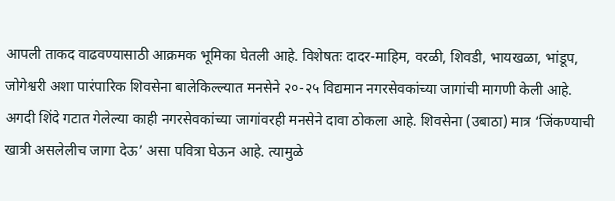आपली ताकद वाढवण्यासाठी आक्रमक भूमिका घेतली आहे. विशेषतः दादर-माहिम, वरळी, शिवडी, भायखळा, भांडूप, जोगेश्वरी अशा पारंपारिक शिवसेना बालेकिल्ल्यात मनसेने २०-२५ विद्यमान नगरसेवकांच्या जागांची मागणी केली आहे. अगदी शिंदे गटात गेलेल्या काही नगरसेवकांच्या जागांवरही मनसेने दावा ठोकला आहे. शिवसेना (उबाठा) मात्र ‘जिंकण्याची खात्री असलेलीच जागा देऊ’ असा पवित्रा घेऊन आहे. त्यामुळे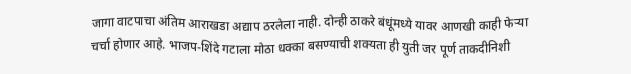जागा वाटपाचा अंतिम आराखडा अद्याप ठरलेला नाही. दोन्ही ठाकरे बंधूंमध्ये यावर आणखी काही फेऱ्या चर्चा होणार आहे. भाजप-शिंदे गटाला मोठा धक्का बसण्याची शक्यता ही युती जर पूर्ण ताकदीनिशी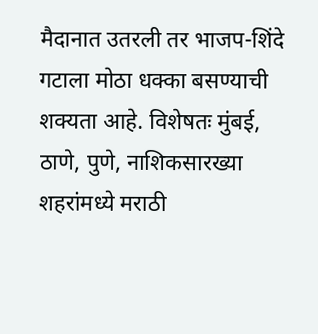मैदानात उतरली तर भाजप-शिंदे गटाला मोठा धक्का बसण्याची शक्यता आहे. विशेषतः मुंबई, ठाणे, पुणे, नाशिकसारख्या शहरांमध्ये मराठी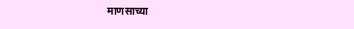माणसाच्या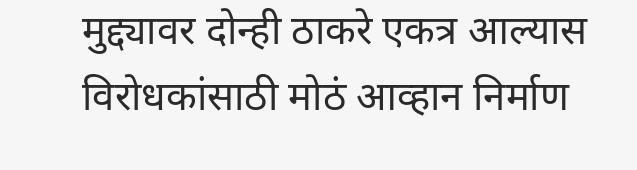मुद्द्यावर दोन्ही ठाकरे एकत्र आल्यास विरोधकांसाठी मोठं आव्हान निर्माण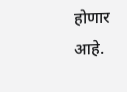होणार आहे.